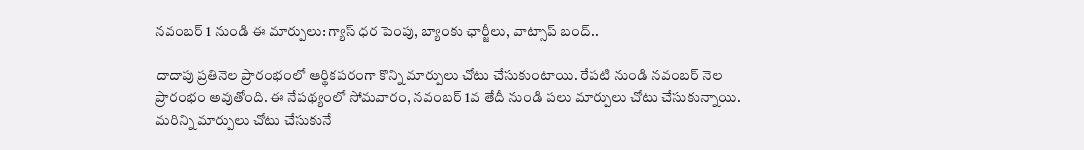నవంబర్ 1 నుండి ఈ మార్పులు: గ్యాస్ ధర పెంపు, బ్యాంకు ఛార్జీలు, వాట్సాప్ బంద్..

దాదాపు ప్రతినెల ప్రారంభంలో ఆర్థికపరంగా కొన్ని మార్పులు చోటు చేసుకుంటాయి. రేపటి నుండి నవంబర్ నెల ప్రారంభం అవుతోంది. ఈ నేపథ్యంలో సోమవారం, నవంబర్ 1వ తేదీ నుండి పలు మార్పులు చోటు చేసుకున్నాయి. మరిన్ని మార్పులు చోటు చేసుకునే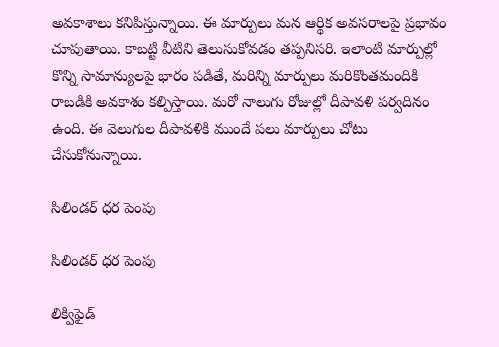అవకాశాలు కనిపిస్తున్నాయి. ఈ మార్పులు మన ఆర్థిక అవసరాలపై ప్రభావం చూపుతాయి. కాబట్టి వీటిని తెలుసుకోవడం తప్పనిసరి. ఇలాంటి మార్పుల్లో కొన్ని సామాన్యులపై భారం పడితే, మరిన్ని మార్పులు మరికొంతమందికి రాబడికి అవకాశం కల్పిస్తాయి. మరో నాలుగు రోజుల్లో దీపావళి పర్వదినం ఉంది. ఈ వెలుగుల దీపావళికి ముందే పలు మార్పులు చోటు చేసుకోనున్నాయి.

సిలిండర్ ధర పెంపు

సిలిండర్ ధర పెంపు

లిక్విఫైడ్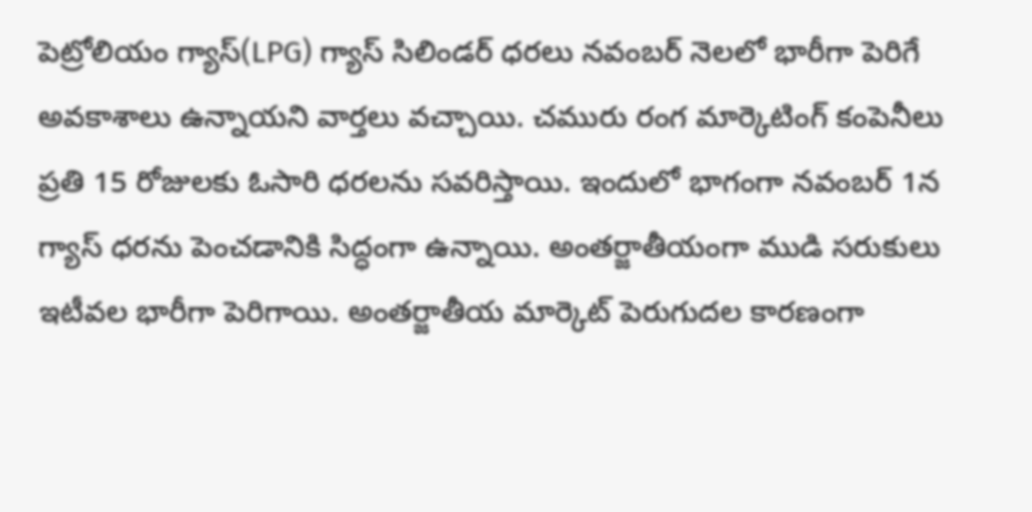పెట్రోలియం గ్యాస్(LPG) గ్యాస్ సిలిండర్ ధరలు నవంబర్ నెలలో భారీగా పెరిగే అవకాశాలు ఉన్నాయని వార్తలు వచ్చాయి. చమురు రంగ మార్కెటింగ్ కంపెనీలు ప్రతి 15 రోజులకు ఓసారి ధరలను సవరిస్తాయి. ఇందులో భాగంగా నవంబర్ 1న గ్యాస్ ధరను పెంచడానికి సిద్ధంగా ఉన్నాయి. అంతర్జాతీయంగా ముడి సరుకులు ఇటీవల భారీగా పెరిగాయి. అంతర్జాతీయ మార్కెట్ పెరుగుదల కారణంగా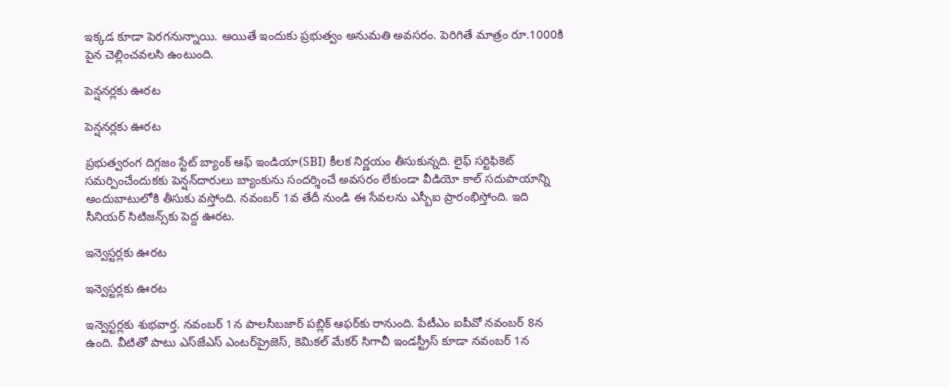ఇక్కడ కూడా పెరగనున్నాయి. అయితే ఇందుకు ప్రభుత్వం అనుమతి అవసరం. పెరిగితే మాత్రం రూ.1000కి పైన చెల్లించవలసి ఉంటుంది.

పెన్షనర్లకు ఊరట

పెన్షనర్లకు ఊరట

ప్రభుత్వరంగ దిగ్గజం స్టేట్ బ్యాంక్ ఆఫ్ ఇండియా(SBI) కీలక నిర్ణయం తీసుకున్నది. లైఫ్ సర్టిఫికెట్ సమర్పించేందుకకు పెన్షన్‌దారులు బ్యాంకును సందర్శించే అవసరం లేకుండా వీడియో కాల్ సదుపాయాన్ని అందుబాటులోకి తీసుకు వస్తోంది. నవంబర్ 1వ తేదీ నుండి ఈ సేవలను ఎస్బీఐ ప్రారంభిస్తోంది. ఇది సీనియర్ సిటిజన్స్‌కు పెద్ద ఊరట.

ఇన్వెస్టర్లకు ఊరట

ఇన్వెస్టర్లకు ఊరట

ఇన్వెస్టర్లకు శుభవార్త. నవంబర్ 1న పాలసీబజార్ పబ్లిక్ ఆఫర్‌కు రానుంది. పేటీఎం ఐపీవో నవంబర్ 8న ఉంది. వీటితో పాటు ఎస్‌జేఎస్ ఎంటర్‌ప్రైజెస్, కెమికల్ మేకర్ సిగాచీ ఇండస్ట్రీస్ కూడా నవంబర్ 1న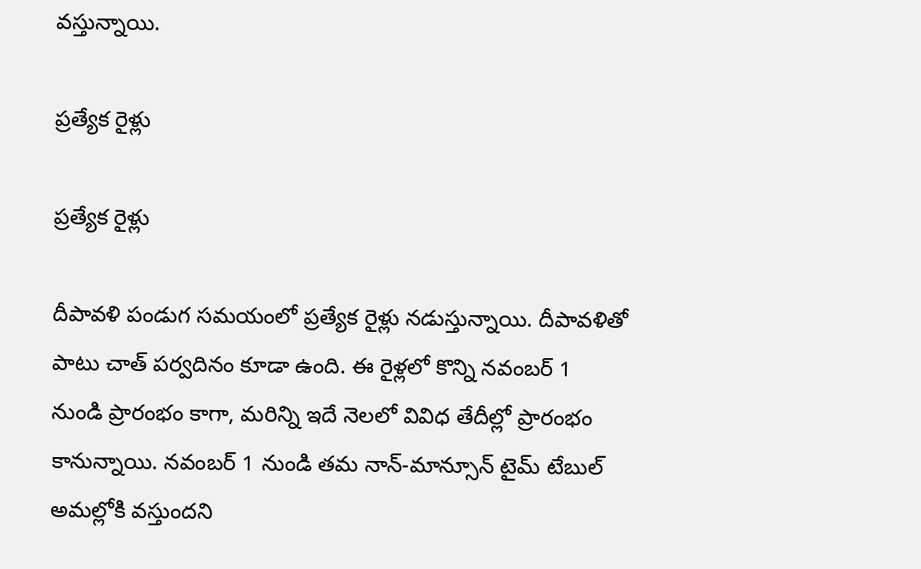వస్తున్నాయి.

ప్రత్యేక రైళ్లు

ప్రత్యేక రైళ్లు

దీపావళి పండుగ సమయంలో ప్రత్యేక రైళ్లు నడుస్తున్నాయి. దీపావళితో పాటు చాత్ పర్వదినం కూడా ఉంది. ఈ రైళ్లలో కొన్ని నవంబర్ 1 నుండి ప్రారంభం కాగా, మరిన్ని ఇదే నెలలో వివిధ తేదీల్లో ప్రారంభం కానున్నాయి. నవంబర్ 1 నుండి తమ నాన్-మాన్సూన్ టైమ్ టేబుల్ అమల్లోకి వస్తుందని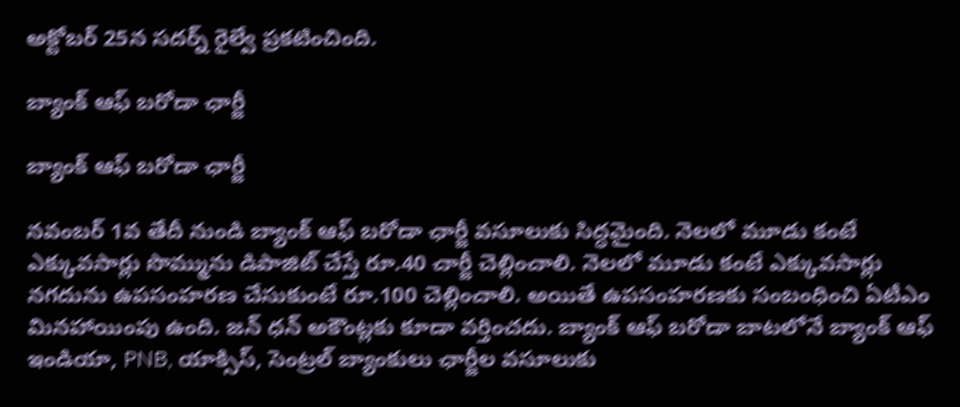అక్టోబర్ 25న సదర్న్ రైల్వే ప్రకటించింది.

బ్యాంక్ ఆఫ్ బరోడా ఛార్జీ

బ్యాంక్ ఆఫ్ బరోడా ఛార్జీ

నవంబర్ 1వ తేదీ నుండి బ్యాంక్ ఆఫ్ బరోడా ఛార్జీ వసూలుకు సిద్ధమైంది. నెలలో మూడు కంటే ఎక్కువసార్లు సొమ్మును డిపాజిట్ చేస్తే రూ.40 చార్జీ చెల్లించాలి. నెలలో మూడు కంటే ఎక్కువసార్లు నగదును ఉపసంహరణ చేసుకుంటే రూ.100 చెల్లించాలి. అయితే ఉపసంహరణకు సంబంధించి ఏటీఎం మినహాయింపు ఉంది. జన్ ధన్ అకౌంట్లకు కూడా వర్తించదు. బ్యాంక్ ఆఫ్ బరోడా బాటలోనే బ్యాంక్ ఆఫ్ ఇండియా, PNB, యాక్సిస్, సెంట్రల్ బ్యాంకులు ఛార్జీల వసూలుకు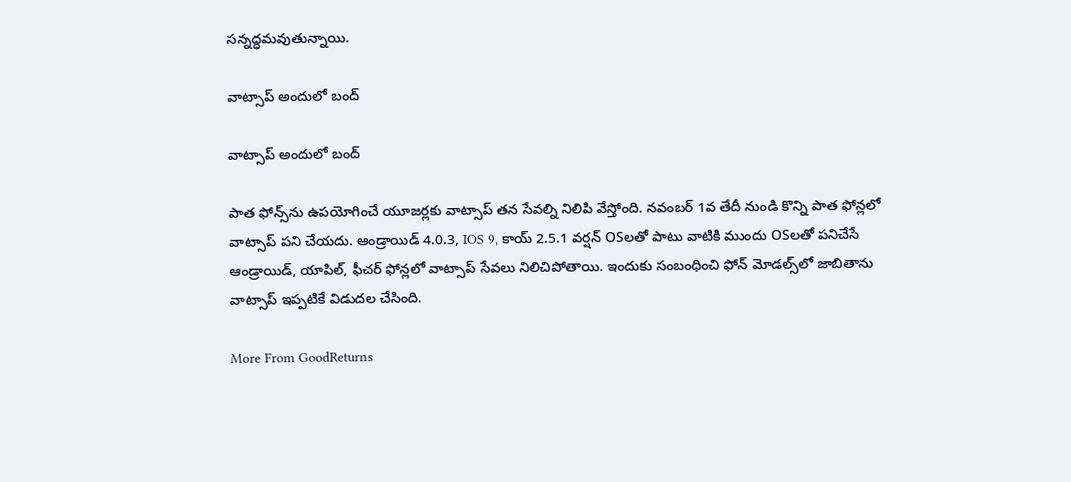సన్నద్ధమవుతున్నాయి.

వాట్సాప్ అందులో బంద్

వాట్సాప్ అందులో బంద్

పాత ఫోన్స్‌ను ఉపయోగించే యూజర్లకు వాట్సాప్ తన సేవల్ని నిలిపి వేస్తోంది. నవంబర్ 1వ తేదీ నుండి కొన్ని పాత ఫోన్లలో వాట్సాప్ పని చేయదు. ఆండ్రాయిడ్ 4.0.3, IOS 9, కాయ్ 2.5.1 వర్షన్ OSలతో పాటు వాటికి ముందు OSలతో పనిచేసే ఆండ్రాయిడ్, యాపిల్‌, ఫీచర్‌ ఫోన్లలో వాట్సాప్‌ సేవలు నిలిచిపోతాయి. ఇందుకు సంబంధించి ఫోన్ మోడల్స్‌లో జాబితాను వాట్సాప్ ఇప్పటికే విడుదల చేసింది.

More From GoodReturns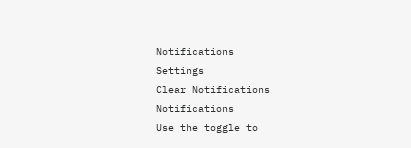Notifications
Settings
Clear Notifications
Notifications
Use the toggle to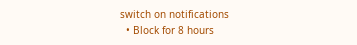switch on notifications
  • Block for 8 hours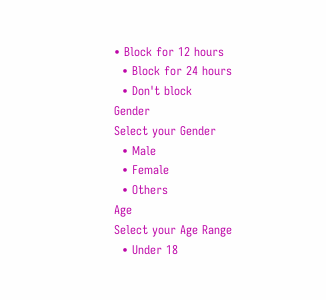• Block for 12 hours
  • Block for 24 hours
  • Don't block
Gender
Select your Gender
  • Male
  • Female
  • Others
Age
Select your Age Range
  • Under 18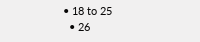• 18 to 25
  • 26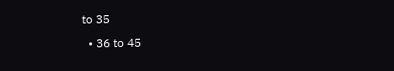to 35
  • 36 to 45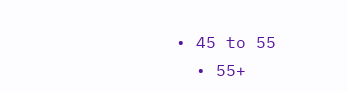• 45 to 55
  • 55+